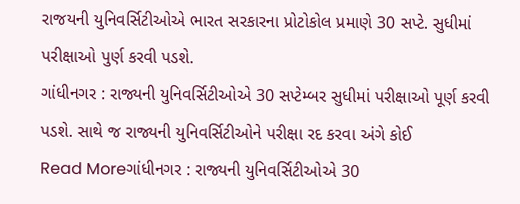રાજયની યુનિવર્સિટીઓએ ભારત સરકારના પ્રોટોકોલ પ્રમાણે 30 સપ્ટે. સુધીમાં પરીક્ષાઓ પુર્ણ કરવી પડશે.
ગાંધીનગર : રાજ્યની યુનિવર્સિટીઓએ 30 સપ્ટેમ્બર સુધીમાં પરીક્ષાઓ પૂર્ણ કરવી પડશે. સાથે જ રાજ્યની યુનિવર્સિટીઓને પરીક્ષા રદ કરવા અંગે કોઈ
Read Moreગાંધીનગર : રાજ્યની યુનિવર્સિટીઓએ 30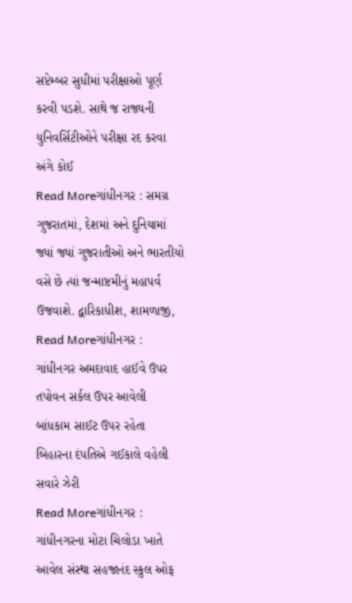સપ્ટેમ્બર સુધીમાં પરીક્ષાઓ પૂર્ણ કરવી પડશે. સાથે જ રાજ્યની યુનિવર્સિટીઓને પરીક્ષા રદ કરવા અંગે કોઈ
Read Moreગાંધીનગર : સમગ્ર ગુજરાતમાં, દેશમાં અને દુનિયામાં જ્યાં જ્યાં ગુજરાતીઓ અને ભારતીયો વસે છે ત્યાં જન્માષ્ટમીનું મહાપર્વ ઉજવાશે. દ્વારિકાધીશ, શામળાજી,
Read Moreગાંધીનગર : ગાંધીનગર અમદાવાદ હાઈવે ઉપર તપોવન સર્કલ ઉપર આવેલી બાંધકામ સાઈટ ઉપર રહેતા બિહારના દંપતિએ ગઈકાલે વહેલી સવારે ઝેરી
Read Moreગાંધીનગર : ગાંધીનગરના મોટા ચિલોડા ખાતે આવેલ સંસ્થા સહજાનંદ સ્કુલ ઓફ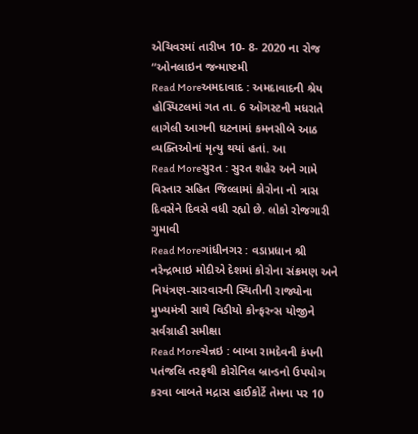એચિવરમાં તારીખ 10- 8- 2020 ના રોજ “ઓનલાઇન જન્માષ્ટમી
Read Moreઅમદાવાદ : અમદાવાદની શ્રેય હોસ્પિટલમાં ગત તા. 6 ઑગસ્ટની મધરાતે લાગેલી આગની ઘટનામાં કમનસીબે આઠ વ્યક્તિઓનાં મૃત્યુ થયાં હતાં. આ
Read Moreસુરત : સુરત શહેર અને ગામે વિસ્તાર સહિત જિલ્લામાં કોરોના નો ત્રાસ દિવસેને દિવસે વધી રહ્યો છે. લોકો રોજગારી ગુમાવી
Read Moreગાંધીનગર : વડાપ્રધાન શ્રી નરેન્દ્રભાઇ મોદીએ દેશમાં કોરોના સંક્રમણ અને નિયંત્રણ-સારવારની સ્થિતીની રાજ્યોના મુખ્યમંત્રી સાથે વિડીયો કોન્ફરન્સ યોજીને સર્વગ્રાહી સમીક્ષા
Read Moreચેન્નઇ : બાબા રામદેવની કંપની પતંજલિ તરફથી કોરોનિલ બ્રાન્ડનો ઉપયોગ કરવા બાબતે મદ્રાસ હાઈકોર્ટે તેમના પર 10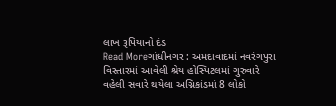લાખ રૂપિયાનો દંડ
Read Moreગાંધીનગર : અમદાવાદમાં નવરંગપુરા વિસ્તારમાં આવેલી શ્રેય હોસ્પિટલમાં ગુરુવારે વહેલી સવારે થયેલા અગ્નિકાંડમાં 8 લોકો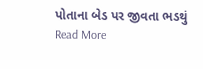પોતાના બેડ પર જીવતા ભડથું
Read More